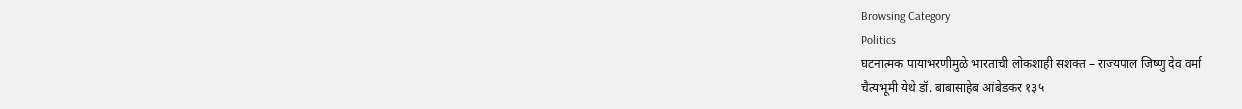Browsing Category
Politics
घटनात्मक पायाभरणीमुळे भारताची लोकशाही सशक्त – राज्यपाल जिष्णु देव वर्मा
चैत्यभूमी येथे डॉ. बाबासाहेब आंबेडकर १३५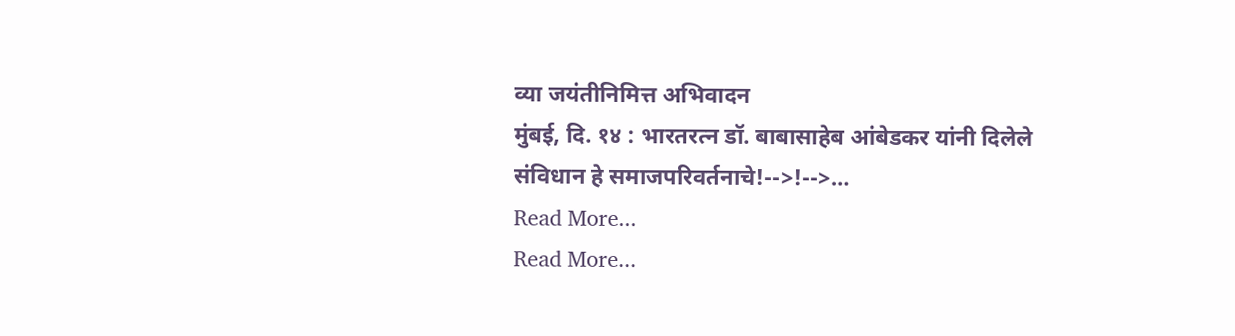व्या जयंतीनिमित्त अभिवादन
मुंबई, दि. १४ : भारतरत्न डॉ. बाबासाहेब आंबेडकर यांनी दिलेले संविधान हे समाजपरिवर्तनाचे!-->!-->…
Read More...
Read More...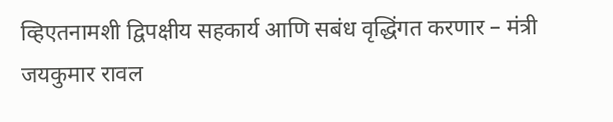व्हिएतनामशी द्विपक्षीय सहकार्य आणि सबंध वृद्धिंगत करणार – मंत्री जयकुमार रावल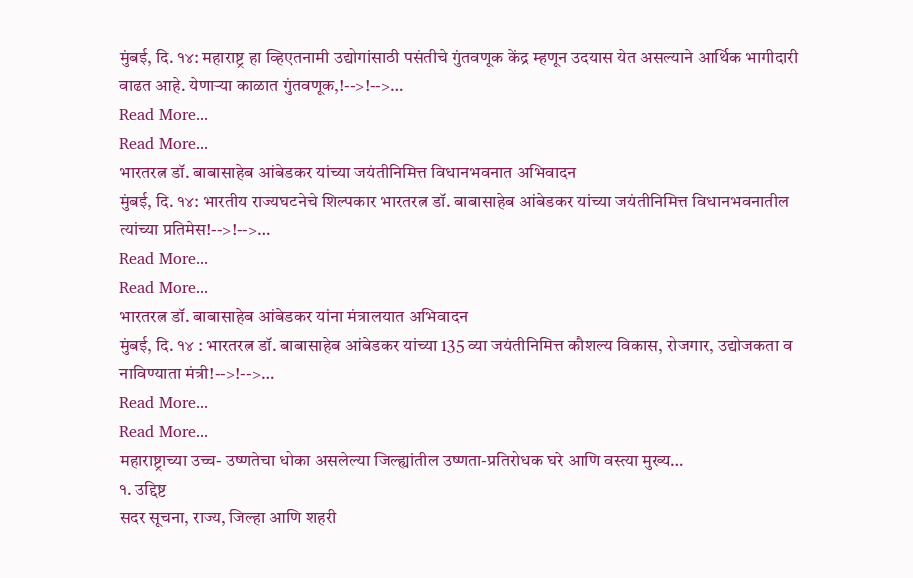मुंबई, दि. १४: महाराष्ट्र हा व्हिएतनामी उद्योगांसाठी पसंतीचे गुंतवणूक केंद्र म्हणून उदयास येत असल्याने आर्थिक भागीदारी वाढत आहे. येणाऱ्या काळात गुंतवणूक,!-->!-->…
Read More...
Read More...
भारतरत्न डॉ. बाबासाहेब आंबेडकर यांच्या जयंतीनिमित्त विधानभवनात अभिवादन
मुंबई, दि. १४: भारतीय राज्यघटनेचे शिल्पकार भारतरत्न डॉ. बाबासाहेब आंबेडकर यांच्या जयंतीनिमित्त विधानभवनातील त्यांच्या प्रतिमेस!-->!-->…
Read More...
Read More...
भारतरत्न डॉ. बाबासाहेब आंबेडकर यांना मंत्रालयात अभिवादन
मुंबई, दि. १४ : भारतरत्न डॉ. बाबासाहेब आंबेडकर यांच्या 135 व्या जयंतीनिमित्त कौशल्य विकास, रोजगार, उद्योजकता व नाविण्याता मंत्री!-->!-->…
Read More...
Read More...
महाराष्ट्राच्या उच्च- उष्णतेचा धोका असलेल्या जिल्ह्यांतील उष्णता-प्रतिरोधक घरे आणि वस्त्या मुख्य…
१. उद्दिष्ट
सदर सूचना, राज्य, जिल्हा आणि शहरी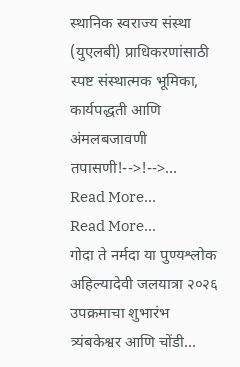स्थानिक स्वराज्य संस्था (युएलबी) प्राधिकरणांसाठी स्पष्ट संस्थात्मक भूमिका, कार्यपद्धती आणि अंमलबजावणी तपासणी!-->!-->…
Read More...
Read More...
गोदा ते नर्मदा या पुण्यश्लोक अहिल्यादेवी जलयात्रा २०२६ उपक्रमाचा शुभारंभ त्र्यंबकेश्वर आणि चोंडी…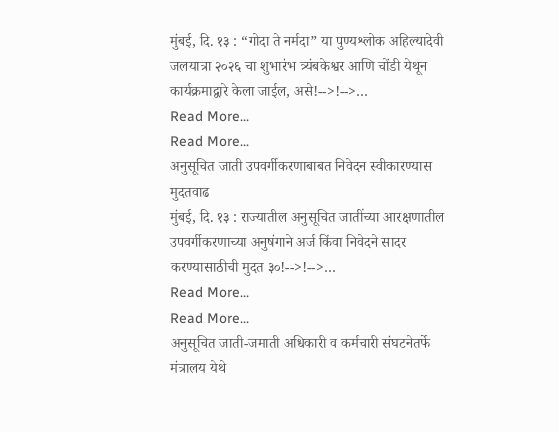मुंबई, दि. १३ : “गोदा ते नर्मदा” या पुण्यश्लोक अहिल्यादेवी जलयात्रा २०२६ चा शुभारंभ त्र्यंबकेश्वर आणि चोंडी येथून कार्यक्रमाद्वारे केला जाईल, असे!-->!-->…
Read More...
Read More...
अनुसूचित जाती उपवर्गीकरणाबाबत निवेदन स्वीकारण्यास मुदतवाढ
मुंबई, दि. १३ : राज्यातील अनुसूचित जातींच्या आरक्षणातील उपवर्गीकरणाच्या अनुषंगाने अर्ज किंवा निवेदने सादर करण्यासाठीची मुदत ३०!-->!-->…
Read More...
Read More...
अनुसूचित जाती-जमाती अधिकारी व कर्मचारी संघटनेतर्फे मंत्रालय येथे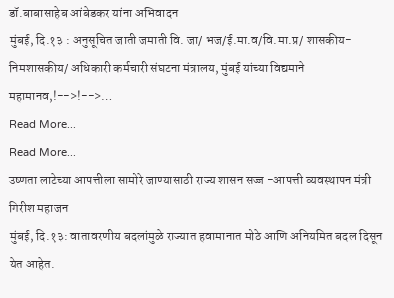डॉ.बाबासाहेब आंबेडकर यांना अभिवादन
मुंबई, दि.१३ : अनुसूचित जाती जमाती वि. जा/ भज/ई.मा.व/वि.मा.प्र/ शासकीय- निमशासकीय/ अधिकारी कर्मचारी संघटना मंत्रालय, मुंबई यांच्या विद्यमाने महामानव,!-->!-->…
Read More...
Read More...
उष्णता लाटेच्या आपत्तीला सामोरे जाण्यासाठी राज्य शासन सज्ज -आपत्ती व्यवस्थापन मंत्री गिरीश महाजन
मुंबई, दि.१३: वातावरणीय बदलांमुळे राज्यात हवामानात मोठे आणि अनियमित बदल दिसून येत आहेत.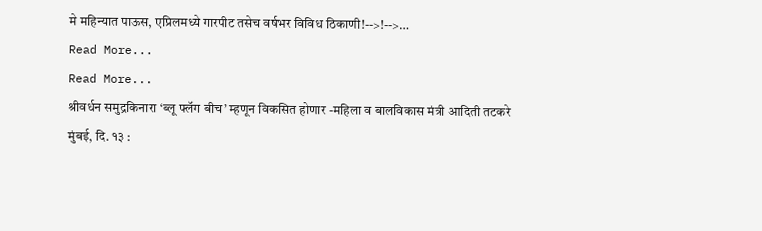मे महिन्यात पाऊस, एप्रिलमध्ये गारपीट तसेच वर्षभर विविध ठिकाणी!-->!-->…
Read More...
Read More...
श्रीवर्धन समुद्रकिनारा ‘ब्लू फ्लॅग बीच’ म्हणून विकसित होणार -महिला व बालविकास मंत्री आदिती तटकरे
मुंबई, दि. १३ :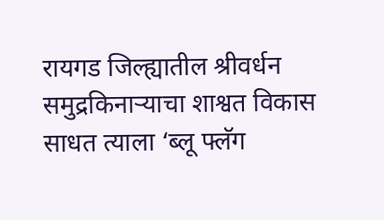रायगड जिल्ह्यातील श्रीवर्धन समुद्रकिनाऱ्याचा शाश्वत विकास साधत त्याला ‘ब्लू फ्लॅग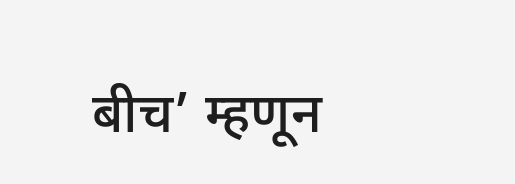बीच’ म्हणून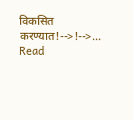विकसित करण्यात!-->!-->…
Read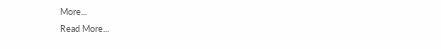More...
Read More...